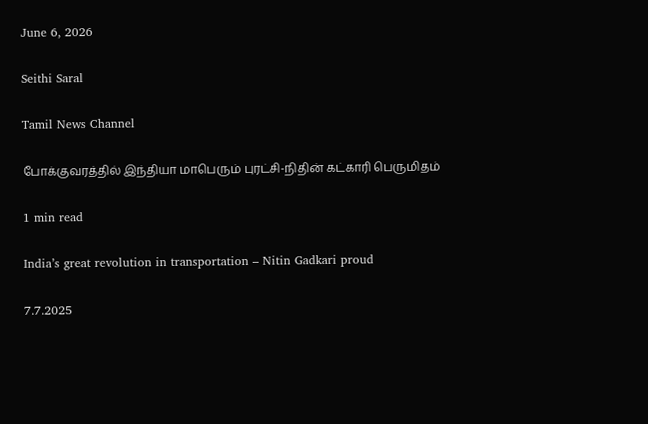June 6, 2026

Seithi Saral

Tamil News Channel

போக்குவரத்தில் இந்தியா மாபெரும் புரட்சி-நிதின் கட்காரி பெருமிதம்

1 min read

India’s great revolution in transportation – Nitin Gadkari proud

7.7.2025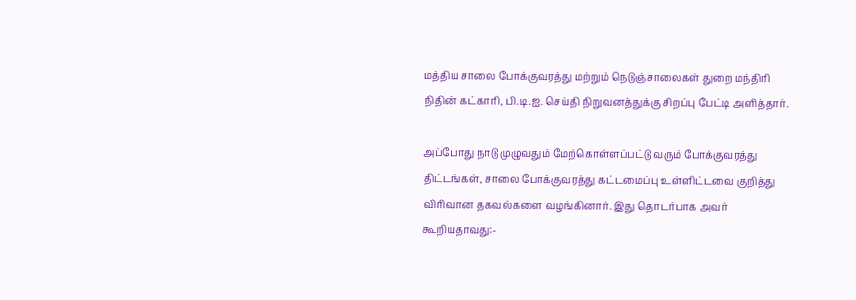மத்திய சாலை போக்குவரத்து மற்றும் நெடுஞ்சாலைகள் துறை மந்திரி நிதின் கட்காரி, பி.டி.ஐ. செய்தி நிறுவனத்துக்கு சிறப்பு பேட்டி அளித்தார்.

அப்போது நாடு முழுவதும் மேற்கொள்ளப்பட்டு வரும் போக்குவரத்து திட்டங்கள், சாலை போக்குவரத்து கட்டமைப்பு உள்ளிட்டவை குறித்து விரிவான தகவல்களை வழங்கினார். இது தொடர்பாக அவர் கூறியதாவது:-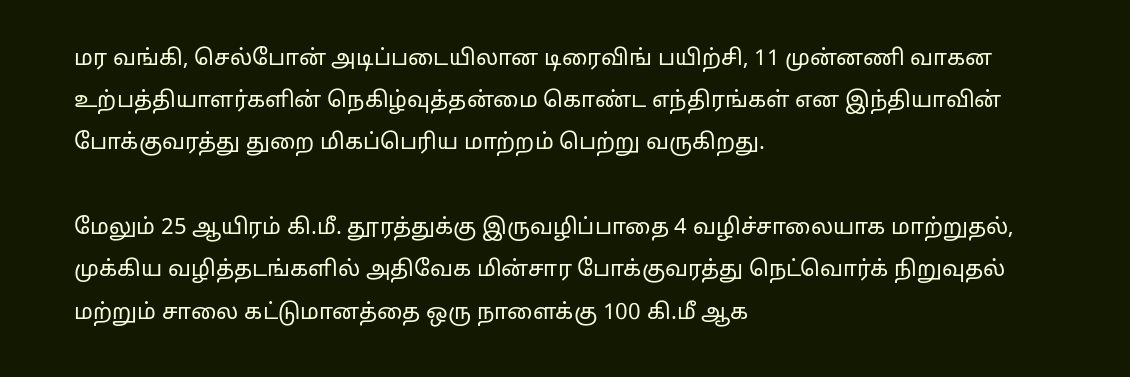மர வங்கி, செல்போன் அடிப்படையிலான டிரைவிங் பயிற்சி, 11 முன்னணி வாகன உற்பத்தியாளர்களின் நெகிழ்வுத்தன்மை கொண்ட எந்திரங்கள் என இந்தியாவின் போக்குவரத்து துறை மிகப்பெரிய மாற்றம் பெற்று வருகிறது.

மேலும் 25 ஆயிரம் கி.மீ. தூரத்துக்கு இருவழிப்பாதை 4 வழிச்சாலையாக மாற்றுதல், முக்கிய வழித்தடங்களில் அதிவேக மின்சார போக்குவரத்து நெட்வொர்க் நிறுவுதல் மற்றும் சாலை கட்டுமானத்தை ஒரு நாளைக்கு 100 கி.மீ ஆக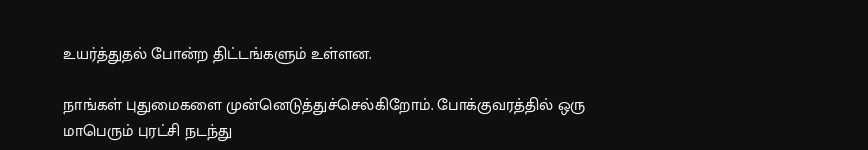உயர்த்துதல் போன்ற திட்டங்களும் உள்ளன.

நாங்கள் புதுமைகளை முன்னெடுத்துச்செல்கிறோம். போக்குவரத்தில் ஒரு மாபெரும் புரட்சி நடந்து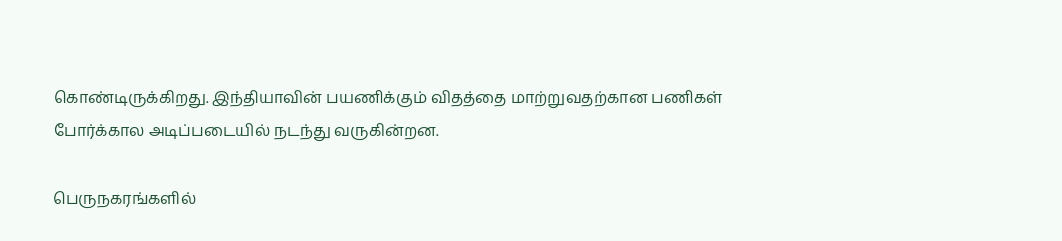கொண்டிருக்கிறது. இந்தியாவின் பயணிக்கும் விதத்தை மாற்றுவதற்கான பணிகள் போர்க்கால அடிப்படையில் நடந்து வருகின்றன.

பெருநகரங்களில்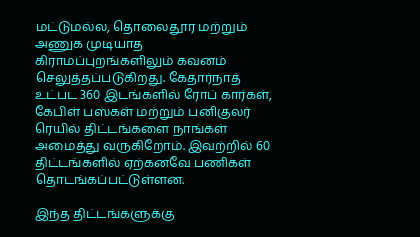மட்டுமல்ல, தொலைதூர மற்றும் அணுக முடியாத கிராமப்புறங்களிலும் கவனம் செலுத்தப்படுகிறது. கேதார்நாத் உட்பட 360 இடங்களில் ரோப் கார்கள், கேபிள் பஸ்கள் மற்றும் பனிகுலர் ரெயில் திட்டங்களை நாங்கள் அமைத்து வருகிறோம். இவற்றில் 60 திட்டங்களில் ஏற்கனவே பணிகள் தொடங்கப்பட்டுள்ளன.

இந்த திட்டங்களுக்கு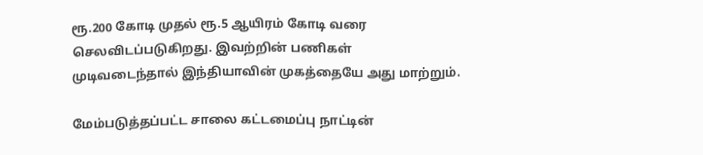ரூ.200 கோடி முதல் ரூ.5 ஆயிரம் கோடி வரை செலவிடப்படுகிறது. இவற்றின் பணிகள் முடிவடைந்தால் இந்தியாவின் முகத்தையே அது மாற்றும்.

மேம்படுத்தப்பட்ட சாலை கட்டமைப்பு நாட்டின்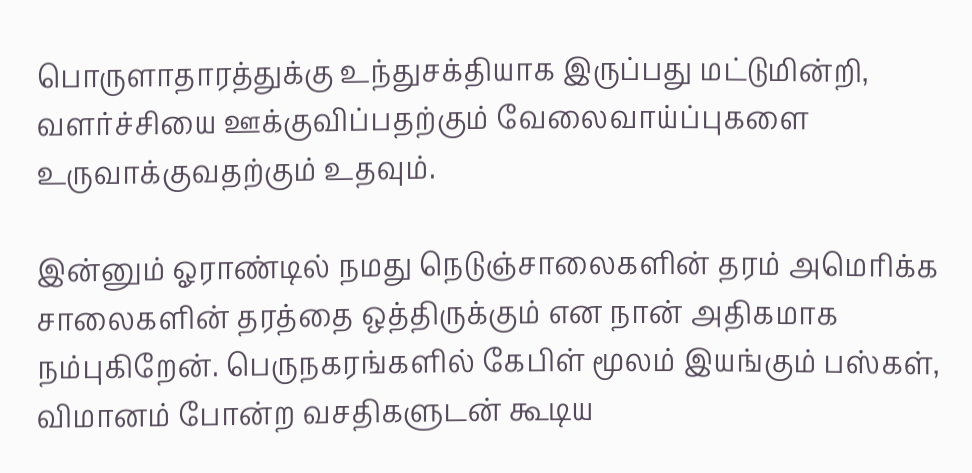பொருளாதாரத்துக்கு உந்துசக்தியாக இருப்பது மட்டுமின்றி, வளர்ச்சியை ஊக்குவிப்பதற்கும் வேலைவாய்ப்புகளை உருவாக்குவதற்கும் உதவும்.

இன்னும் ஓராண்டில் நமது நெடுஞ்சாலைகளின் தரம் அமெரிக்க சாலைகளின் தரத்தை ஒத்திருக்கும் என நான் அதிகமாக நம்புகிறேன். பெருநகரங்களில் கேபிள் மூலம் இயங்கும் பஸ்கள், விமானம் போன்ற வசதிகளுடன் கூடிய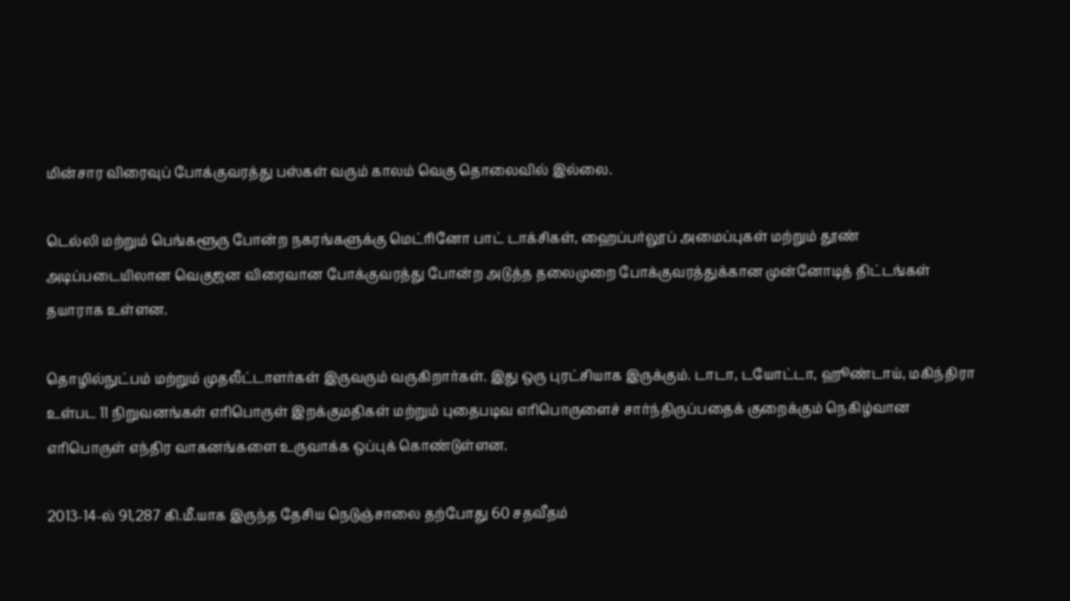மின்சார விரைவுப் போக்குவரத்து பஸ்கள் வரும் காலம் வெகு தொலைவில் இல்லை.

டெல்லி மற்றும் பெங்களூரு போன்ற நகரங்களுக்கு மெட்ரினோ பாட் டாக்சிகள், ஹைப்பர்லூப் அமைப்புகள் மற்றும் தூண் அடிப்படையிலான வெகுஜன விரைவான போக்குவரத்து போன்ற அடுத்த தலைமுறை போக்குவரத்துக்கான முன்னோடித் திட்டங்கள் தயாராக உள்ளன.

தொழில்நுட்பம் மற்றும் முதலீட்டாளர்கள் இருவரும் வருகிறார்கள். இது ஒரு புரட்சியாக இருக்கும். டாடா, டயோட்டா, ஹூண்டாய், மகிந்திரா உள்பட 11 நிறுவனங்கள் எரிபொருள் இறக்குமதிகள் மற்றும் புதைபடிவ எரிபொருளைச் சார்ந்திருப்பதைக் குறைக்கும் நெகிழ்வான எரிபொருள் எந்திர வாகனங்களை உருவாக்க ஒப்புக் கொண்டுள்ளன.

2013-14-ல் 91,287 கி.மீ.யாக இருந்த தேசிய நெடுஞ்சாலை தற்போது 60 சதவீதம்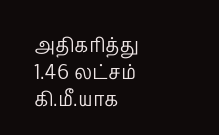அதிகரித்து 1.46 லட்சம் கி.மீ.யாக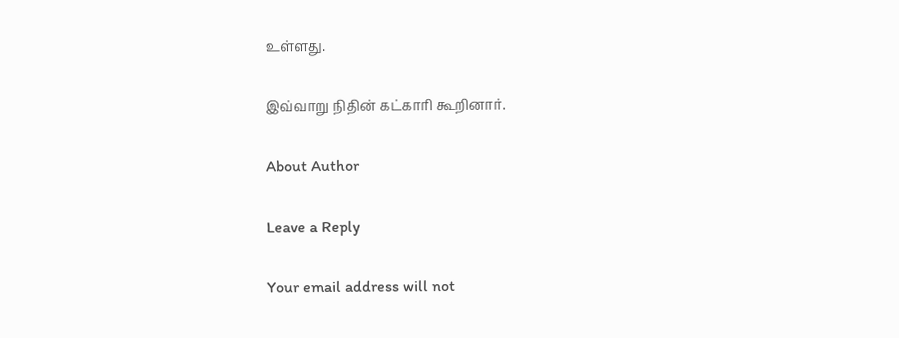உள்ளது.

இவ்வாறு நிதின் கட்காரி கூறினார்.

About Author

Leave a Reply

Your email address will not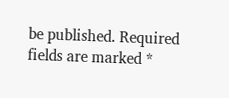be published. Required fields are marked *